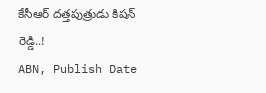కేసీఆర్ దత్తపుత్రుడు కిషన్ రెడ్డి..!
ABN, Publish Date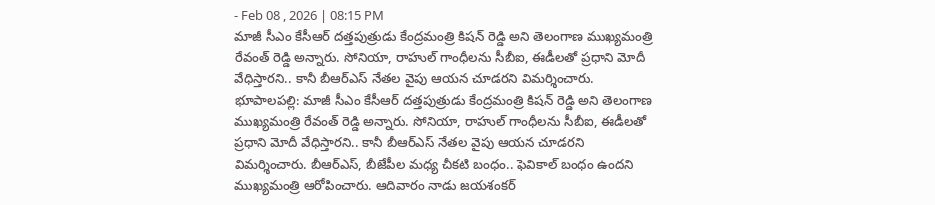- Feb 08 , 2026 | 08:15 PM
మాజీ సీఎం కేసీఆర్ దత్తపుత్రుడు కేంద్రమంత్రి కిషన్ రెడ్డి అని తెలంగాణ ముఖ్యమంత్రి రేవంత్ రెడ్డి అన్నారు. సోనియా, రాహుల్ గాంధీలను సీబీఐ, ఈడీలతో ప్రధాని మోదీ వేధిస్తారని.. కానీ బీఆర్ఎస్ నేతల వైపు ఆయన చూడరని విమర్శించారు.
భూపాలపల్లి: మాజీ సీఎం కేసీఆర్ దత్తపుత్రుడు కేంద్రమంత్రి కిషన్ రెడ్డి అని తెలంగాణ ముఖ్యమంత్రి రేవంత్ రెడ్డి అన్నారు. సోనియా, రాహుల్ గాంధీలను సీబీఐ, ఈడీలతో ప్రధాని మోదీ వేధిస్తారని.. కానీ బీఆర్ఎస్ నేతల వైపు ఆయన చూడరని విమర్శించారు. బీఆర్ఎస్, బీజేపీల మధ్య చీకటి బంధం.. ఫెవికాల్ బంధం ఉందని ముఖ్యమంత్రి ఆరోపించారు. ఆదివారం నాడు జయశంకర్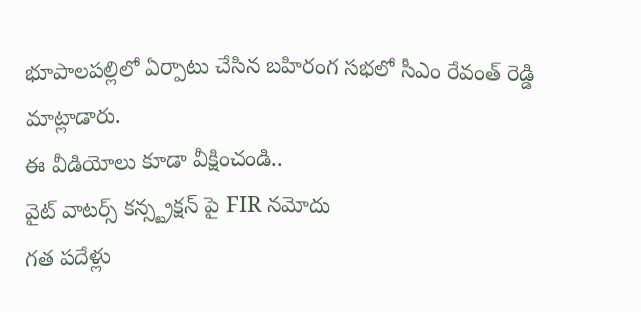భూపాలపల్లిలో ఏర్పాటు చేసిన బహిరంగ సభలో సీఎం రేవంత్ రెడ్డి మాట్లాడారు.
ఈ వీడియోలు కూడా వీక్షించండి..
వైట్ వాటర్స్ కన్స్ట్రక్షన్ పై FIR నమోదు
గత పదేళ్లు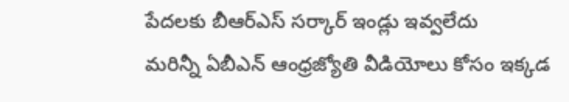పేదలకు బీఆర్ఎస్ సర్కార్ ఇండ్లు ఇవ్వలేదు
మరిన్నీ ఏబీఎన్ ఆంధ్రజ్యోతి వీడియోలు కోసం ఇక్కడ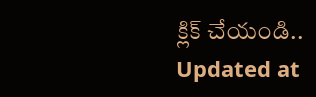క్లిక్ చేయండి..
Updated at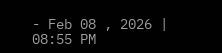- Feb 08 , 2026 | 08:55 PM